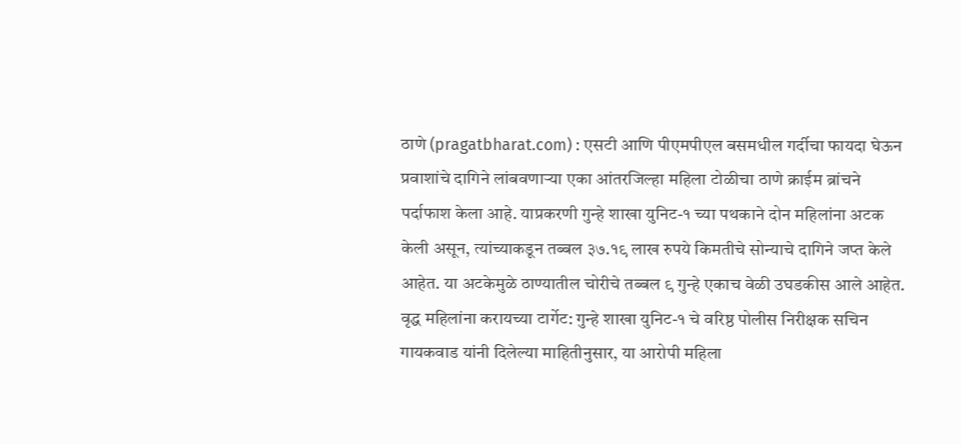ठाणे (pragatbharat.com) : एसटी आणि पीएमपीएल बसमधील गर्दीचा फायदा घेऊन प्रवाशांचे दागिने लांबवणाऱ्या एका आंतरजिल्हा महिला टोळीचा ठाणे क्राईम ब्रांचने पर्दाफाश केला आहे. याप्रकरणी गुन्हे शाखा युनिट-१ च्या पथकाने दोन महिलांना अटक केली असून, त्यांच्याकडून तब्बल ३७.१९ लाख रुपये किमतीचे सोन्याचे दागिने जप्त केले आहेत. या अटकेमुळे ठाण्यातील चोरीचे तब्बल ९ गुन्हे एकाच वेळी उघडकीस आले आहेत.
वृद्ध महिलांना करायच्या टार्गेट: गुन्हे शाखा युनिट-१ चे वरिष्ठ पोलीस निरीक्षक सचिन गायकवाड यांनी दिलेल्या माहितीनुसार, या आरोपी महिला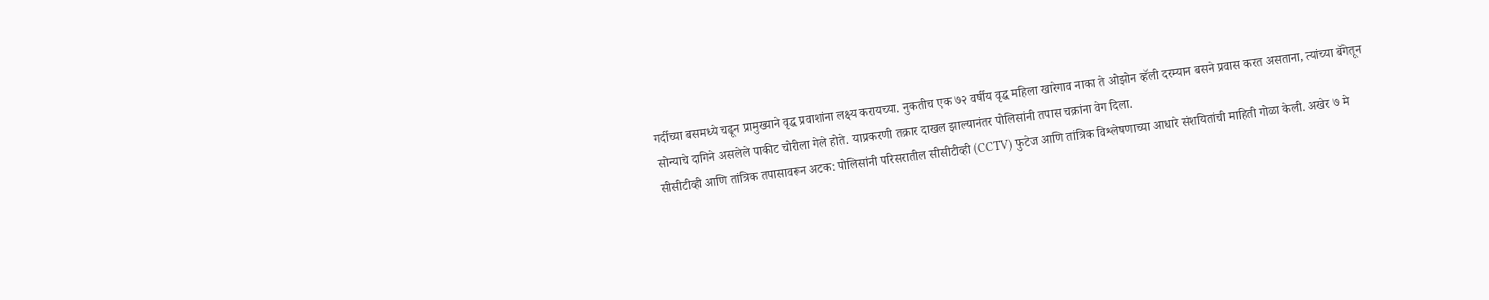गर्दीच्या बसमध्ये चढून प्रामुख्याने वृद्ध प्रवाशांना लक्ष्य करायच्या. नुकतीच एक ७२ वर्षीय वृद्ध महिला खारेगाव नाका ते ओझोन व्हॅली दरम्यान बसने प्रवास करत असताना, त्यांच्या बॅगेतून सोन्याचे दागिने असलेले पाकीट चोरीला गेले होते. याप्रकरणी तक्रार दाखल झाल्यानंतर पोलिसांनी तपास चक्रांना वेग दिला.
सीसीटीव्ही आणि तांत्रिक तपासावरून अटक: पोलिसांनी परिसरातील सीसीटीव्ही (CCTV) फुटेज आणि तांत्रिक विश्लेषणाच्या आधारे संशयितांची माहिती गोळा केली. अखेर ७ मे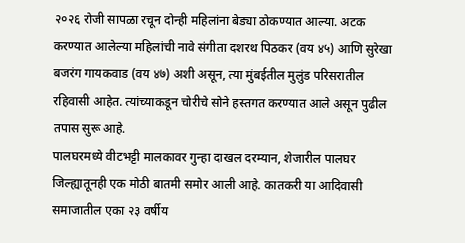२०२६ रोजी सापळा रचून दोन्ही महिलांना बेड्या ठोकण्यात आल्या. अटक करण्यात आलेल्या महिलांची नावे संगीता दशरथ पिठकर (वय ४५) आणि सुरेखा बजरंग गायकवाड (वय ४७) अशी असून, त्या मुंबईतील मुलुंड परिसरातील रहिवासी आहेत. त्यांच्याकडून चोरीचे सोने हस्तगत करण्यात आले असून पुढील तपास सुरू आहे.
पालघरमध्ये वीटभट्टी मालकावर गुन्हा दाखल दरम्यान, शेजारील पालघर जिल्ह्यातूनही एक मोठी बातमी समोर आली आहे. कातकरी या आदिवासी समाजातील एका २३ वर्षीय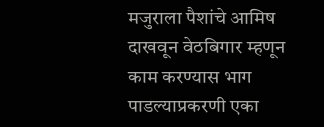मजुराला पैशांचे आमिष दाखवून वेठबिगार म्हणून काम करण्यास भाग पाडल्याप्रकरणी एका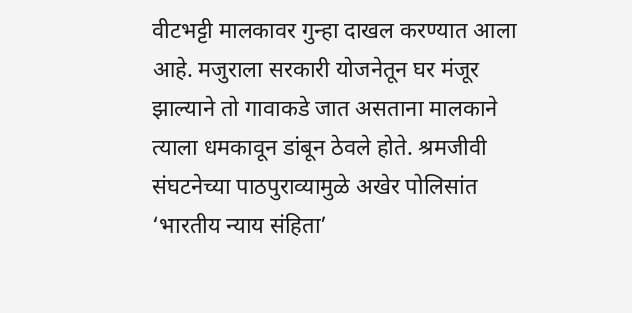वीटभट्टी मालकावर गुन्हा दाखल करण्यात आला आहे. मजुराला सरकारी योजनेतून घर मंजूर झाल्याने तो गावाकडे जात असताना मालकाने त्याला धमकावून डांबून ठेवले होते. श्रमजीवी संघटनेच्या पाठपुराव्यामुळे अखेर पोलिसांत ‘भारतीय न्याय संहिता’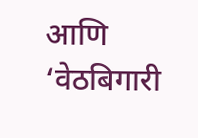आणि ‘वेठबिगारी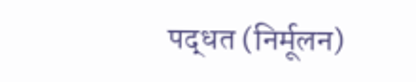पद्धत (निर्मूलन)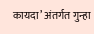कायदा’ अंतर्गत गुन्हा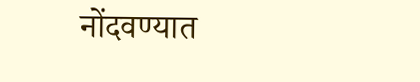नोंदवण्यात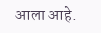आला आहे.